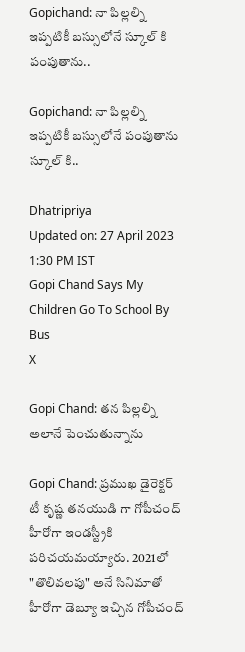Gopichand: నా పిల్లల్ని ఇప్పటికీ బస్సులోనే స్కూల్ కి పంపుతాను..

Gopichand: నా పిల్లల్ని ఇప్పటికీ బస్సులోనే పంపుతాను స్కూల్ కి..

Dhatripriya
Updated on: 27 April 2023 1:30 PM IST
Gopi Chand Says My Children Go To School By Bus
X

Gopi Chand: తన పిల్లల్ని అలానే పెంచుతున్నాను

Gopi Chand: ప్రముఖ డైరెక్టర్ టీ కృష్ణ తనయుడి గా గోపీచంద్ హీరోగా ఇండస్ట్రీకి పరిచయమయ్యారు. 2021లో "తొలివలపు" అనే సినిమాతో హీరోగా డెబ్యూ ఇచ్చిన గోపీచంద్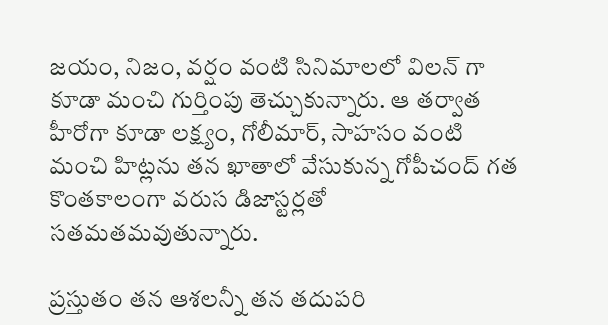జయం, నిజం, వర్షం వంటి సినిమాలలో విలన్ గా కూడా మంచి గుర్తింపు తెచ్చుకున్నారు. ఆ తర్వాత హీరోగా కూడా లక్ష్యం, గోలీమార్, సాహసం వంటి మంచి హిట్లను తన ఖాతాలో వేసుకున్న గోపీచంద్ గత కొంతకాలంగా వరుస డిజాస్టర్లతో సతమతమవుతున్నారు.

ప్రస్తుతం తన ఆశలన్నీ తన తదుపరి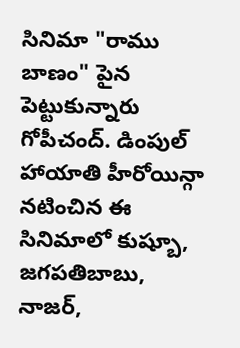సినిమా "రాము బాణం" పైన పెట్టుకున్నారు గోపీచంద్. డింపుల్ హాయాతి హీరోయిన్గా నటించిన ఈ సినిమాలో కుష్బూ, జగపతిబాబు, నాజర్,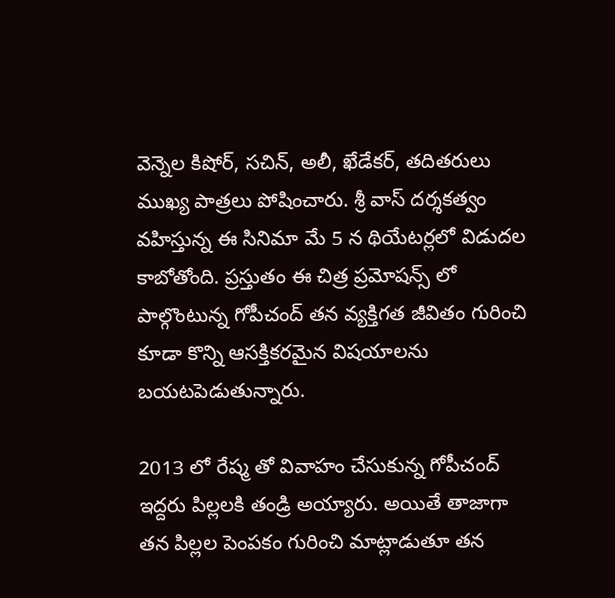వెన్నెల కిషోర్, సచిన్, అలీ, ఖేడేకర్, తదితరులు ముఖ్య పాత్రలు పోషించారు. శ్రీ వాస్ దర్శకత్వం వహిస్తున్న ఈ సినిమా మే 5 న థియేటర్లలో విడుదల కాబోతోంది. ప్రస్తుతం ఈ చిత్ర ప్రమోషన్స్ లో పాల్గొంటున్న గోపీచంద్ తన వ్యక్తిగత జీవితం గురించి కూడా కొన్ని ఆసక్తికరమైన విషయాలను బయటపెడుతున్నారు.

2013 లో రేష్మ తో వివాహం చేసుకున్న గోపీచంద్ ఇద్దరు పిల్లలకి తండ్రి అయ్యారు. అయితే తాజాగా తన పిల్లల పెంపకం గురించి మాట్లాడుతూ తన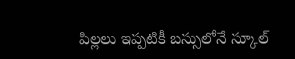పిల్లలు ఇప్పటికీ బస్సులోనే స్కూల్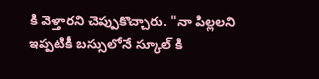కి వెళ్తారని చెప్పుకొచ్చారు. "నా పిల్లలని ఇప్పటికీ బస్సులోనే స్కూల్ కి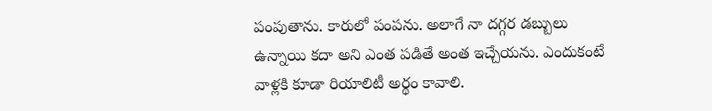పంపుతాను. కారులో పంపను. అలాగే నా దగ్గర డబ్బులు ఉన్నాయి కదా అని ఎంత పడితే అంత ఇచ్చేయను. ఎందుకంటే వాళ్లకి కూడా రియాలిటీ అర్థం కావాలి.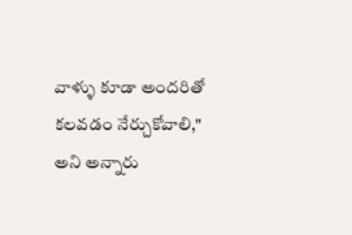వాళ్ళు కూడా అందరితో కలవడం నేర్చుకోవాలి," అని అన్నారు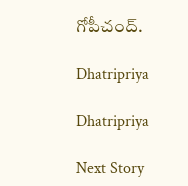గోపీచంద్.

Dhatripriya

Dhatripriya

Next Story